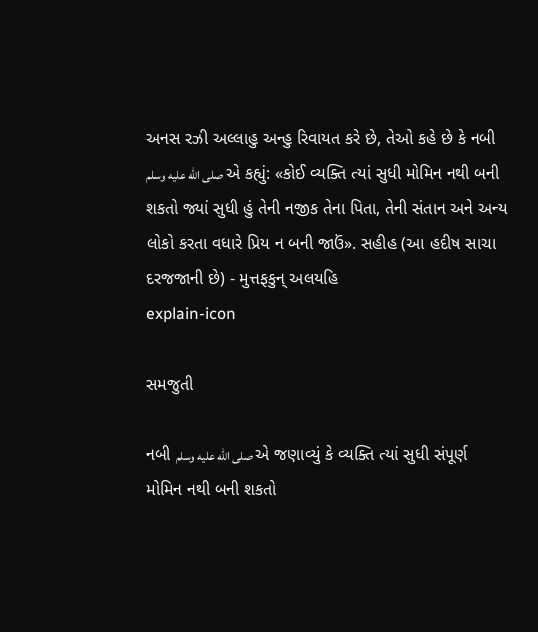અનસ રઝી અલ્લાહુ અન્હુ રિવાયત કરે છે, તેઓ કહે છે કે નબી صلى الله عليه وسلم એ કહ્યું: «કોઈ વ્યક્તિ ત્યાં સુધી મોમિન નથી બની શકતો જ્યાં સુધી હું તેની નજીક તેના પિતા, તેની સંતાન અને અન્ય લોકો કરતા વધારે પ્રિય ન બની જાઉં». સહીહ (આ હદીષ સાચા દરજજાની છે) - મુત્તફકુન્ અલયહિ
explain-icon

સમજુતી

નબી صلى الله عليه وسلم એ જણાવ્યું કે વ્યક્તિ ત્યાં સુધી સંપૂર્ણ મોમિન નથી બની શકતો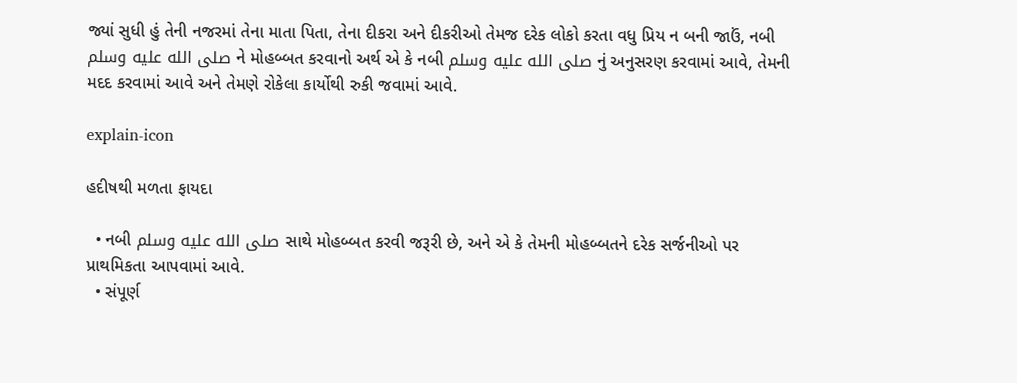જ્યાં સુધી હું તેની નજરમાં તેના માતા પિતા, તેના દીકરા અને દીકરીઓ તેમજ દરેક લોકો કરતા વધુ પ્રિય ન બની જાઉં, નબી صلى الله عليه وسلم ને મોહબ્બત કરવાનો અર્થ એ કે નબી صلى الله عليه وسلم નું અનુસરણ કરવામાં આવે, તેમની મદદ કરવામાં આવે અને તેમણે રોકેલા કાર્યોથી રુકી જવામાં આવે.

explain-icon

હદીષથી મળતા ફાયદા

  • નબી صلى الله عليه وسلم સાથે મોહબ્બત કરવી જરૂરી છે, અને એ કે તેમની મોહબ્બતને દરેક સર્જનીઓ પર પ્રાથમિકતા આપવામાં આવે.
  • સંપૂર્ણ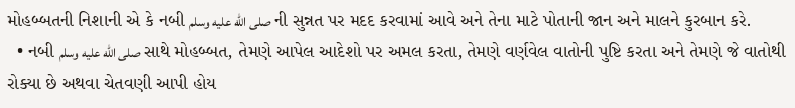મોહબ્બતની નિશાની એ કે નબી صلى الله عليه وسلم ની સુન્નત પર મદદ કરવામાં આવે અને તેના માટે પોતાની જાન અને માલને કુરબાન કરે.
  • નબી صلى الله عليه وسلم સાથે મોહબ્બત, તેમણે આપેલ આદેશો પર અમલ કરતા, તેમણે વર્ણવેલ વાતોની પુષ્ટિ કરતા અને તેમણે જે વાતોથી રોક્યા છે અથવા ચેતવણી આપી હોય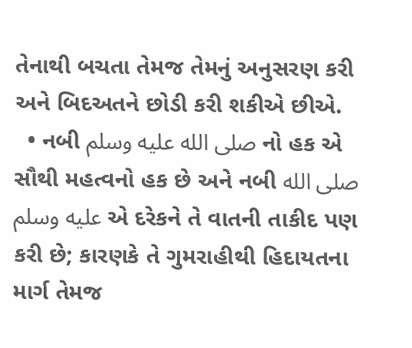તેનાથી બચતા તેમજ તેમનું અનુસરણ કરી અને બિદઅતને છોડી કરી શકીએ છીએ.
  • નબી صلى الله عليه وسلم નો હક એ સૌથી મહત્વનો હક છે અને નબી صلى الله عليه وسلم એ દરેકને તે વાતની તાકીદ પણ કરી છે; કારણકે તે ગુમરાહીથી હિદાયતના માર્ગ તેમજ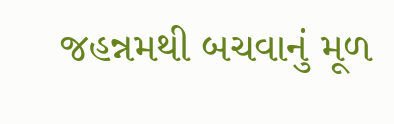જહન્નમથી બચવાનું મૂળ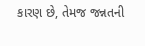કારણ છે, તેમજ જન્નતની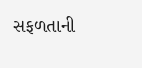સફળતાની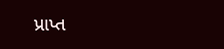પ્રાપ્ત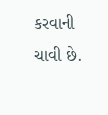કરવાની ચાવી છે.